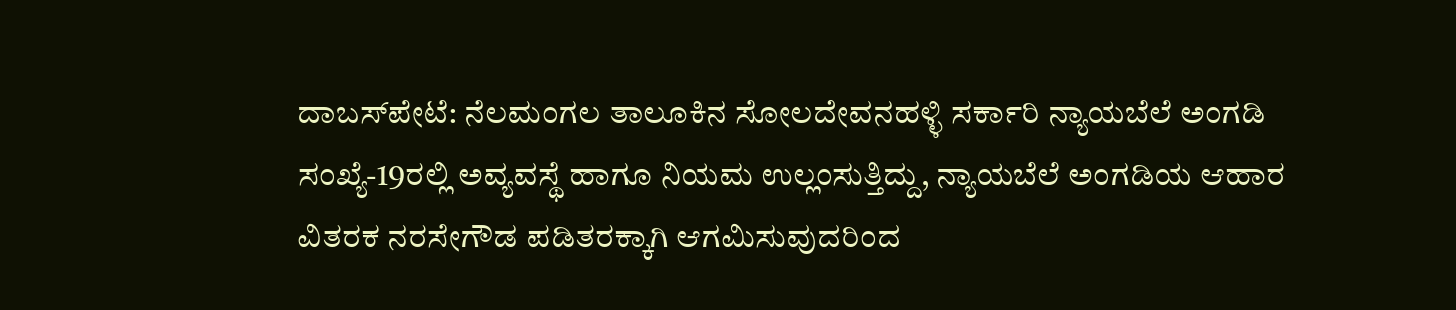ದಾಬಸ್‍ಪೇಟೆ: ನೆಲಮಂಗಲ ತಾಲೂಕಿನ ಸೋಲದೇವನಹಳ್ಳಿ ಸರ್ಕಾರಿ ನ್ಯಾಯಬೆಲೆ ಅಂಗಡಿ ಸಂಖ್ಯೆ-19ರಲ್ಲಿ ಅವ್ಯವಸ್ಥೆ ಹಾಗೂ ನಿಯಮ ಉಲ್ಲಂಸುತ್ತಿದ್ದು, ನ್ಯಾಯಬೆಲೆ ಅಂಗಡಿಯ ಆಹಾರ ವಿತರಕ ನರಸೇಗೌಡ ಪಡಿತರಕ್ಕಾಗಿ ಆಗಮಿಸುವುದರಿಂದ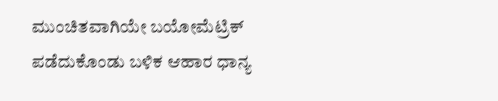ಮುಂಚಿತವಾಗಿಯೇ ಬಯೋಮೆಟ್ರಿಕ್ ಪಡೆದುಕೊಂಡು ಬಳಿಕ ಆಹಾರ ಧಾನ್ಯ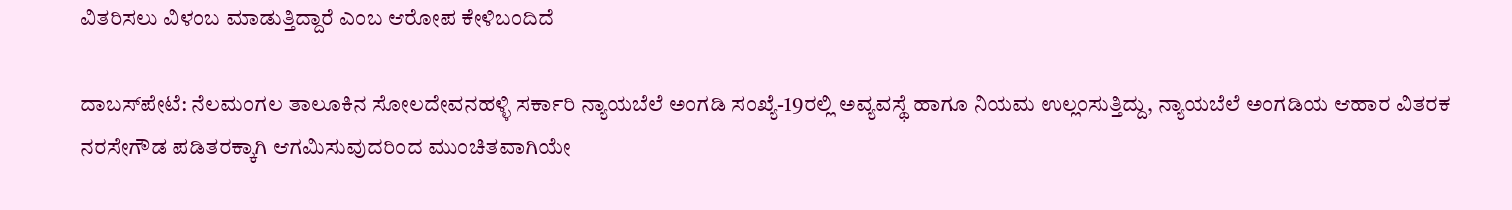ವಿತರಿಸಲು ವಿಳಂಬ ಮಾಡುತ್ತಿದ್ದಾರೆ ಎಂಬ ಆರೋಪ ಕೇಳಿಬಂದಿದೆ

ದಾಬಸ್‍ಪೇಟೆ: ನೆಲಮಂಗಲ ತಾಲೂಕಿನ ಸೋಲದೇವನಹಳ್ಳಿ ಸರ್ಕಾರಿ ನ್ಯಾಯಬೆಲೆ ಅಂಗಡಿ ಸಂಖ್ಯೆ-19ರಲ್ಲಿ ಅವ್ಯವಸ್ಥೆ ಹಾಗೂ ನಿಯಮ ಉಲ್ಲಂಸುತ್ತಿದ್ದು, ನ್ಯಾಯಬೆಲೆ ಅಂಗಡಿಯ ಆಹಾರ ವಿತರಕ ನರಸೇಗೌಡ ಪಡಿತರಕ್ಕಾಗಿ ಆಗಮಿಸುವುದರಿಂದ ಮುಂಚಿತವಾಗಿಯೇ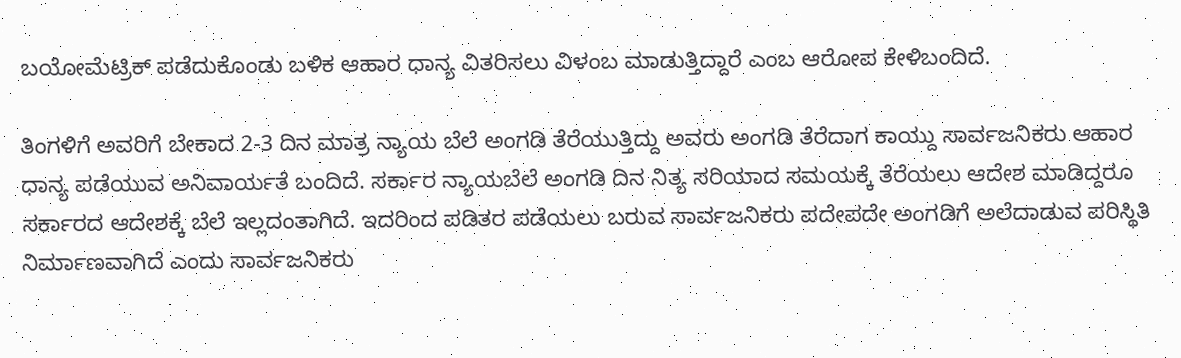ಬಯೋಮೆಟ್ರಿಕ್ ಪಡೆದುಕೊಂಡು ಬಳಿಕ ಆಹಾರ ಧಾನ್ಯ ವಿತರಿಸಲು ವಿಳಂಬ ಮಾಡುತ್ತಿದ್ದಾರೆ ಎಂಬ ಆರೋಪ ಕೇಳಿಬಂದಿದೆ.

ತಿಂಗಳಿಗೆ ಅವರಿಗೆ ಬೇಕಾದ 2-3 ದಿನ ಮಾತ್ರ ನ್ಯಾಯ ಬೆಲೆ ಅಂಗಡಿ ತೆರೆಯುತ್ತಿದ್ದು ಅವರು ಅಂಗಡಿ ತೆರೆದಾಗ ಕಾಯ್ದು ಸಾರ್ವಜನಿಕರು ಆಹಾರ ಧಾನ್ಯ ಪಡೆಯುವ ಅನಿವಾರ್ಯತೆ ಬಂದಿದೆ. ಸರ್ಕಾರ ನ್ಯಾಯಬೆಲೆ ಅಂಗಡಿ ದಿನ ನಿತ್ಯ ಸರಿಯಾದ ಸಮಯಕ್ಕೆ ತೆರೆಯಲು ಆದೇಶ ಮಾಡಿದ್ದರೂ ಸರ್ಕಾರದ ಆದೇಶಕ್ಕೆ ಬೆಲೆ ಇಲ್ಲದಂತಾಗಿದೆ. ಇದರಿಂದ ಪಡಿತರ ಪಡೆಯಲು ಬರುವ ಸಾರ್ವಜನಿಕರು ಪದೇಪದೇ ಅಂಗಡಿಗೆ ಅಲೆದಾಡುವ ಪರಿಸ್ಥಿತಿ ನಿರ್ಮಾಣವಾಗಿದೆ ಎಂದು ಸಾರ್ವಜನಿಕರು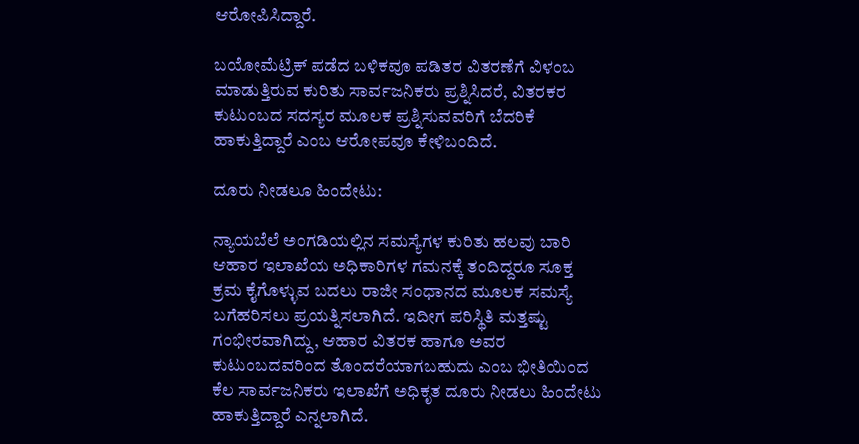ಆರೋಪಿಸಿದ್ದಾರೆ.

ಬಯೋಮೆಟ್ರಿಕ್ ಪಡೆದ ಬಳಿಕವೂ ಪಡಿತರ ವಿತರಣೆಗೆ ವಿಳಂಬ ಮಾಡುತ್ತಿರುವ ಕುರಿತು ಸಾರ್ವಜನಿಕರು ಪ್ರಶ್ನಿಸಿದರೆ, ವಿತರಕರ ಕುಟುಂಬದ ಸದಸ್ಯರ ಮೂಲಕ ಪ್ರಶ್ನಿಸುವವರಿಗೆ ಬೆದರಿಕೆ ಹಾಕುತ್ತಿದ್ದಾರೆ ಎಂಬ ಆರೋಪವೂ ಕೇಳಿಬಂದಿದೆ.

ದೂರು ನೀಡಲೂ ಹಿಂದೇಟು:

ನ್ಯಾಯಬೆಲೆ ಅಂಗಡಿಯಲ್ಲಿನ ಸಮಸ್ಯೆಗಳ ಕುರಿತು ಹಲವು ಬಾರಿ ಆಹಾರ ಇಲಾಖೆಯ ಅಧಿಕಾರಿಗಳ ಗಮನಕ್ಕೆ ತಂದಿದ್ದರೂ ಸೂಕ್ತ ಕ್ರಮ ಕೈಗೊಳ್ಳುವ ಬದಲು ರಾಜೀ ಸಂಧಾನದ ಮೂಲಕ ಸಮಸ್ಯೆ ಬಗೆಹರಿಸಲು ಪ್ರಯತ್ನಿಸಲಾಗಿದೆ. ಇದೀಗ ಪರಿಸ್ಥಿತಿ ಮತ್ತಷ್ಟು ಗಂಭೀರವಾಗಿದ್ದು, ಆಹಾರ ವಿತರಕ ಹಾಗೂ ಅವರ ಕುಟುಂಬದವರಿಂದ ತೊಂದರೆಯಾಗಬಹುದು ಎಂಬ ಭೀತಿಯಿಂದ ಕೆಲ ಸಾರ್ವಜನಿಕರು ಇಲಾಖೆಗೆ ಅಧಿಕೃತ ದೂರು ನೀಡಲು ಹಿಂದೇಟು ಹಾಕುತ್ತಿದ್ದಾರೆ ಎನ್ನಲಾಗಿದೆ.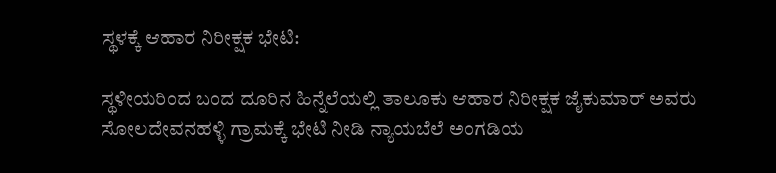ಸ್ಥಳಕ್ಕೆ ಆಹಾರ ನಿರೀಕ್ಷಕ ಭೇಟಿ:

ಸ್ಥಳೀಯರಿಂದ ಬಂದ ದೂರಿನ ಹಿನ್ನೆಲೆಯಲ್ಲಿ ತಾಲೂಕು ಆಹಾರ ನಿರೀಕ್ಷಕ ಜೈಕುಮಾರ್ ಅವರು ಸೋಲದೇವನಹಳ್ಳಿ ಗ್ರಾಮಕ್ಕೆ ಭೇಟಿ ನೀಡಿ ನ್ಯಾಯಬೆಲೆ ಅಂಗಡಿಯ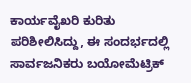ಕಾರ್ಯವೈಖರಿ ಕುರಿತು ಪರಿಶೀಲಿಸಿದ್ದು, ಈ ಸಂದರ್ಭದಲ್ಲಿ ಸಾರ್ವಜನಿಕರು ಬಯೋಮೆಟ್ರಿಕ್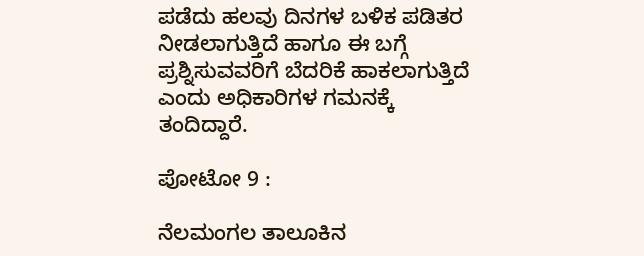ಪಡೆದು ಹಲವು ದಿನಗಳ ಬಳಿಕ ಪಡಿತರ ನೀಡಲಾಗುತ್ತಿದೆ ಹಾಗೂ ಈ ಬಗ್ಗೆ ಪ್ರಶ್ನಿಸುವವರಿಗೆ ಬೆದರಿಕೆ ಹಾಕಲಾಗುತ್ತಿದೆ ಎಂದು ಅಧಿಕಾರಿಗಳ ಗಮನಕ್ಕೆ ತಂದಿದ್ದಾರೆ.

ಪೋಟೋ 9 :

ನೆಲಮಂಗಲ ತಾಲೂಕಿನ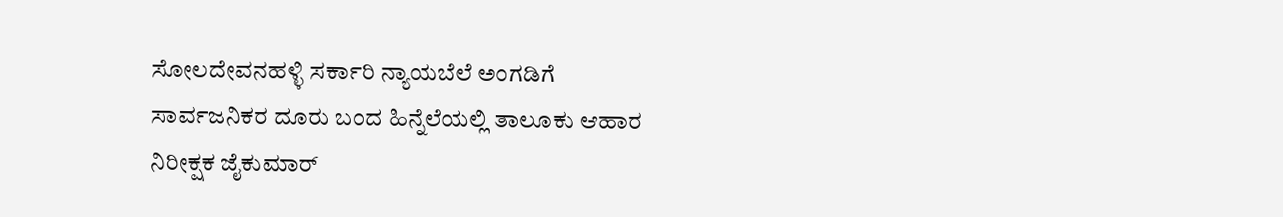ಸೋಲದೇವನಹಳ್ಳಿ ಸರ್ಕಾರಿ ನ್ಯಾಯಬೆಲೆ ಅಂಗಡಿಗೆ ಸಾರ್ವಜನಿಕರ ದೂರು ಬಂದ ಹಿನ್ನೆಲೆಯಲ್ಲಿ ತಾಲೂಕು ಆಹಾರ ನಿರೀಕ್ಷಕ ಜೈಕುಮಾರ್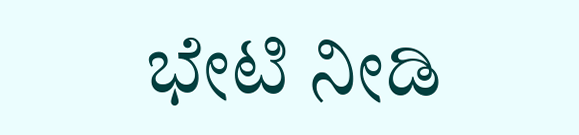ಭೇಟಿ ನೀಡಿ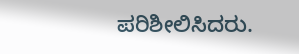ಪರಿಶೀಲಿಸಿದರು.